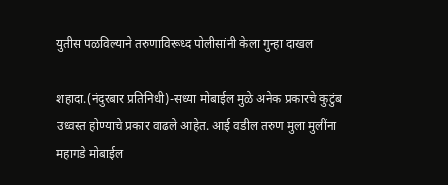युतीस पळविल्याने तरुणाविरूध्द पोलीसांनी केला गुन्हा दाखल

शहादा.(नंदुरबार प्रतिनिधी)-सध्या मोबाईल मुळे अनेक प्रकारचे कुटुंब उध्वस्त होण्याचे प्रकार वाढले आहेत. आई वडील तरुण मुला मुलींना महागडे मोबाईल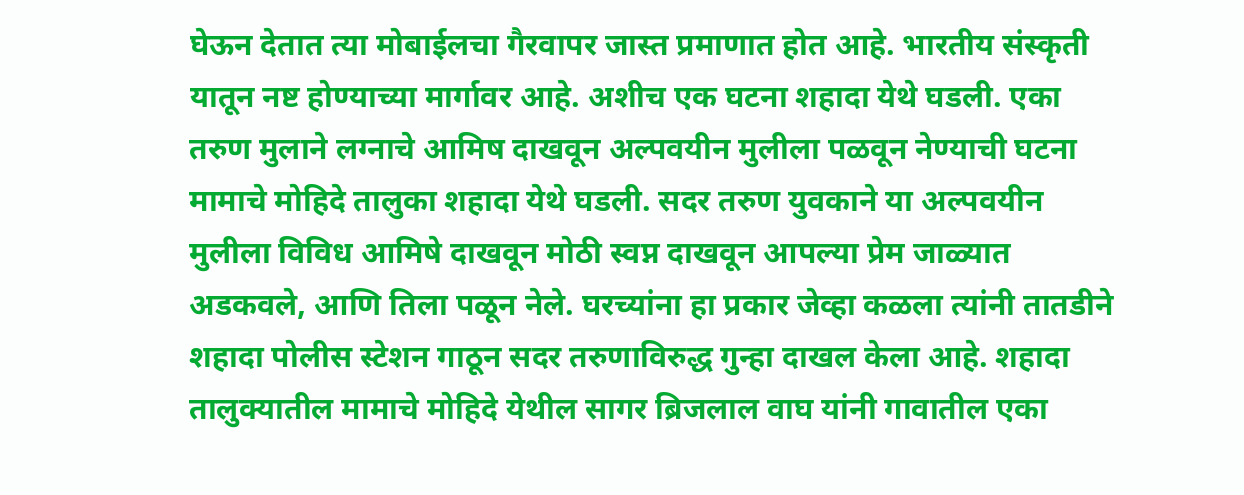घेऊन देतात त्या मोबाईलचा गैरवापर जास्त प्रमाणात होत आहे. भारतीय संस्कृती यातून नष्ट होण्याच्या मार्गावर आहे. अशीच एक घटना शहादा येथे घडली. एका तरुण मुलाने लग्नाचे आमिष दाखवून अल्पवयीन मुलीला पळवून नेण्याची घटना मामाचे मोहिदे तालुका शहादा येथे घडली. सदर तरुण युवकाने या अल्पवयीन मुलीला विविध आमिषे दाखवून मोठी स्वप्न दाखवून आपल्या प्रेम जाळ्यात अडकवले, आणि तिला पळून नेले. घरच्यांना हा प्रकार जेव्हा कळला त्यांनी तातडीने शहादा पोलीस स्टेशन गाठून सदर तरुणाविरुद्ध गुन्हा दाखल केला आहे. शहादा तालुक्यातील मामाचे मोहिदे येथील सागर ब्रिजलाल वाघ यांनी गावातील एका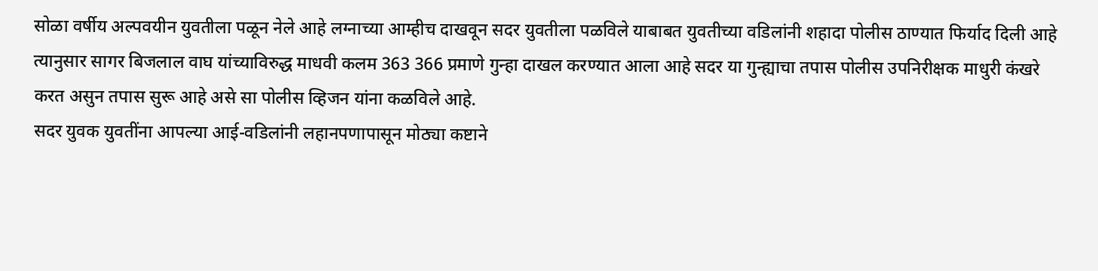सोळा वर्षीय अल्पवयीन युवतीला पळून नेले आहे लग्नाच्या आम्हीच दाखवून सदर युवतीला पळविले याबाबत युवतीच्या वडिलांनी शहादा पोलीस ठाण्यात फिर्याद दिली आहे त्यानुसार सागर बिजलाल वाघ यांच्याविरुद्ध माधवी कलम 363 366 प्रमाणे गुन्हा दाखल करण्यात आला आहे सदर या गुन्ह्याचा तपास पोलीस उपनिरीक्षक माधुरी कंखरे करत असुन तपास सुरू आहे असे सा पोलीस व्हिजन यांना कळविले आहे.
सदर युवक युवतींना आपल्या आई-वडिलांनी लहानपणापासून मोठ्या कष्टाने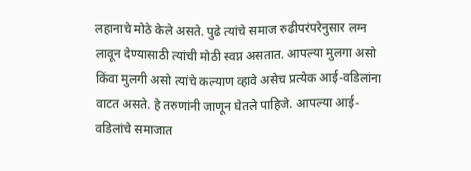लहानाचे मोठे केले असते. पुढे त्यांचे समाज रुढीपरंपरेनुसार लग्न लावून देण्यासाठी त्यांची मोठी स्वप्न असतात. आपल्या मुलगा असो किंवा मुलगी असो त्यांचे कल्याण व्हावे असेच प्रत्येक आई-वडिलांना वाटत असते. हे तरुणांनी जाणून घेतले पाहिजे. आपल्या आई-वडिलांचे समाजात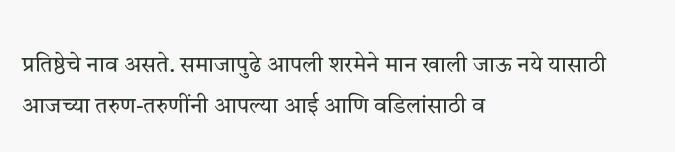प्रतिष्ठेचे नाव असते. समाजापुढे आपली शरमेने मान खाली जाऊ नये यासाठी आजच्या तरुण-तरुणींनी आपल्या आई आणि वडिलांसाठी व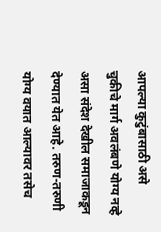आपल्या कुटुंबासाठी असे चुकीचे मार्ग अवलंबणे योग्य नव्हे असा संदेश देखील समाजाकडून देण्यात येत आहे. तरुण-तरुणी योग्य वयात आल्यावर तसेच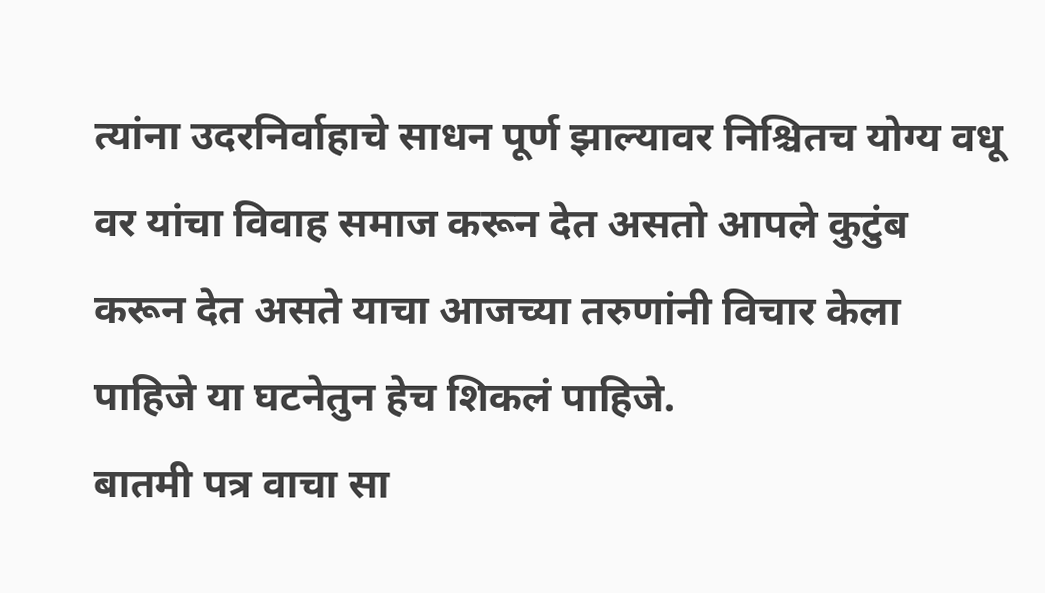त्यांना उदरनिर्वाहाचे साधन पूर्ण झाल्यावर निश्चितच योग्य वधू वर यांचा विवाह समाज करून देत असतो आपले कुटुंब करून देत असते याचा आजच्या तरुणांनी विचार केला पाहिजे या घटनेतुन हेच शिकलं पाहिजे.
बातमी पत्र वाचा सा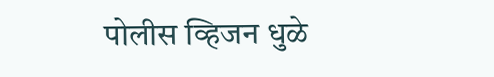पोलीस व्हिजन धुळे